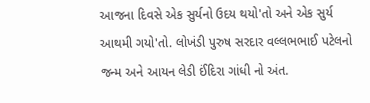આજના દિવસે એક સુર્યનો ઉદય થયો'તો અને એક સુર્ય આથમી ગયો'તો. લોખંડી પુરુષ સરદાર વલ્લભભાઈ પટેલનો જન્મ અને આયન લેડી ઈંદિરા ગાંધી નો અંત.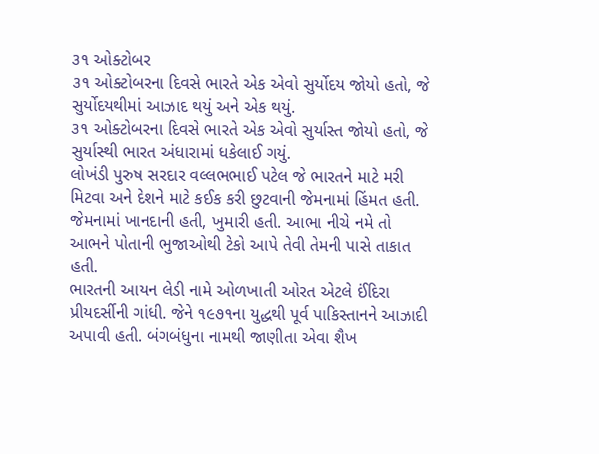૩૧ ઓક્ટોબર
૩૧ ઓક્ટોબરના દિવસે ભારતે એક એવો સુર્યોદય જોયો હતો, જે સુર્યોદયથીમાં આઝાદ થયું અને એક થયું.
૩૧ ઓક્ટોબરના દિવસે ભારતે એક એવો સુર્યાસ્ત જોયો હતો, જે સુર્યાસ્થી ભારત અંધારામાં ધકેલાઈ ગયું.
લોખંડી પુરુષ સરદાર વલ્લભભાઈ પટેલ જે ભારતને માટે મરી મિટવા અને દેશને માટે કઈક કરી છુટવાની જેમનામાં હિંમત હતી. જેમનામાં ખાનદાની હતી, ખુમારી હતી. આભા નીચે નમે તો આભને પોતાની ભુજાઓથી ટેકો આપે તેવી તેમની પાસે તાકાત હતી.
ભારતની આયન લેડી નામે ઓળખાતી ઓરત એટલે ઈંદિરા પ્રીયદર્સીની ગાંધી. જેને ૧૯૭૧ના યુદ્ધથી પૂર્વ પાકિસ્તાનને આઝાદી અપાવી હતી. બંગબંધુના નામથી જાણીતા એવા શૈખ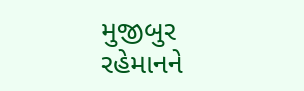મુજીબુર રહેમાનને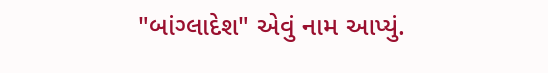"બાંગ્લાદેશ" એવું નામ આપ્યું.